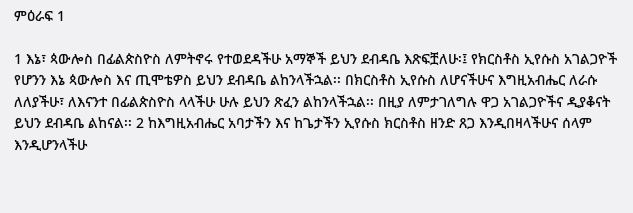ምዕራፍ 1

1 እኔ፣ ጳውሎስ በፊልጵስዮስ ለምትኖሩ የተወደዳችሁ አማኞች ይህን ደብዳቤ እጽፍቿለሁ፡፤ የክርስቶስ ኢየሱስ አገልጋዮች የሆንን እኔ ጳውሎስ እና ጢሞቴዎስ ይህን ደብዳቤ ልከንላችኋል፡፡ በክርስቶስ ኢየሱስ ለሆናችሁና እግዚአብሔር ለራሱ ለለያችሁ፣ ለእናንተ በፊልጵስዮስ ላላችሁ ሁሉ ይህን ጽፈን ልከንላችኋል፡፡ በዚያ ለምታገለግሉ ዋጋ አገልጋዮችና ዲያቆናት ይህን ደብዳቤ ልከናል፡፡ 2 ከእግዚአብሔር አባታችን እና ከጌታችን ኢየሱስ ክርስቶስ ዘንድ ጸጋ እንዲበዛላችሁና ሰላም እንዲሆንላችሁ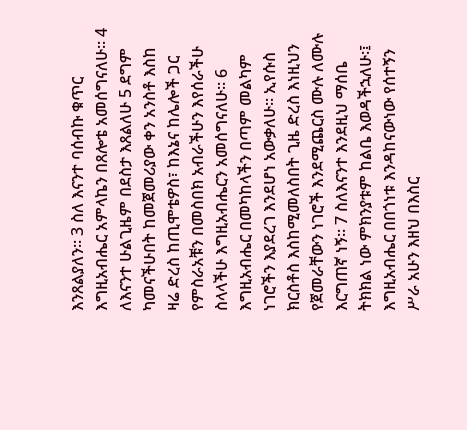እንጸልያለን፡፡ 3 ስለ እናንተ ባሰብኩ ቁጥር እግዚአብሔር አምላኬን በጸሎቴ አመሰግናለሁ፡፡ 4 ለእናንተ ሁልጊዜም በደስታ እጸልለሁ 5 ደግም ካመናችሁበት ከመጀመሪያው ቀን አንስቶ እስከ ዛሬ ድረስ ከጢሞቴዎስ፣ ከእኔና ከሌሎች ጋር የምስራአቹን በመስበክ አብራችሁን እየሰራችሁ ስላላችሁ እግዚአብሔርን አመሰግናለሁ፡፡ 6 እግዚአብሔር በመካከላችን በጣም መልካም ነገሮችን እያደረገ እንደሆነ አውቃለሁ፡፡ ኢየሱስ ክርስቶስ እስከሚመለስበት ጊዜ ድረስ እነዚህን የጀመራቸውን ነገሮች እንደሚጨርስ ሙሉ ለሙሉ እርግጠኛ ነኝ፡፡ 7 ስለእናንተ እንደዚህ ማሰቤ ትክክል ነው ምክንያቱም ከልቤ እወዳችኋለሁ፡፤ እግዚአብሔር በበጎነቱ እንዳከናውነው የሰተኝን ሥራ አሁን እዘህ በእስር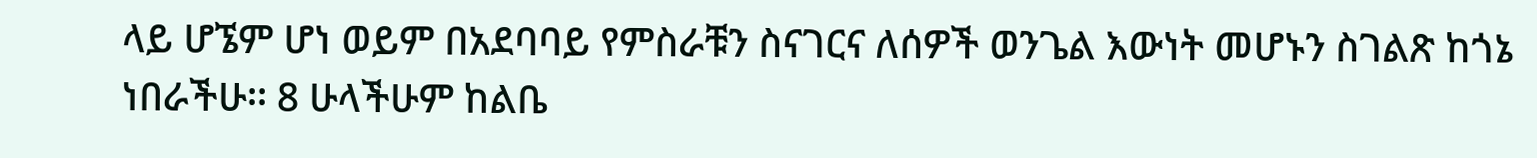ላይ ሆኜም ሆነ ወይም በአደባባይ የምስራቹን ስናገርና ለሰዎች ወንጌል እውነት መሆኑን ስገልጽ ከጎኔ ነበራችሁ፡፡ 8 ሁላችሁም ከልቤ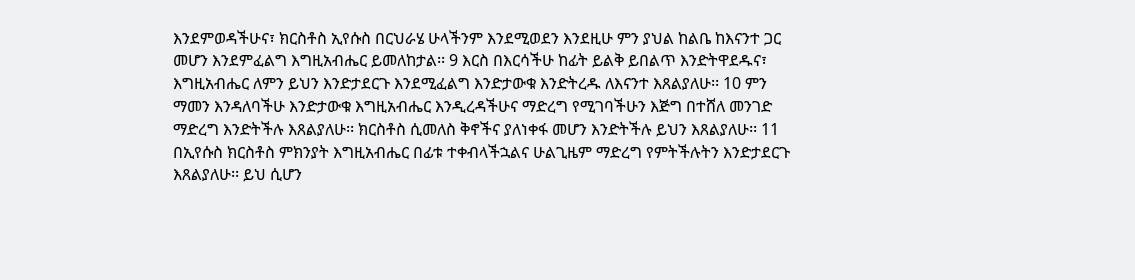እንደምወዳችሁና፣ ክርስቶስ ኢየሱስ በርህራሄ ሁላችንም እንደሚወደን እንደዚሁ ምን ያህል ከልቤ ከእናንተ ጋር መሆን እንደምፈልግ እግዚአብሔር ይመለከታል፡፡ 9 እርስ በእርሳችሁ ከፊት ይልቅ ይበልጥ እንድትዋደዱና፣ እግዚአብሔር ለምን ይህን እንድታደርጉ እንደሚፈልግ እንድታውቁ እንድትረዱ ለእናንተ እጸልያለሁ፡፡ 10 ምን ማመን እንዳለባችሁ እንድታውቁ እግዚአብሔር እንዲረዳችሁና ማድረግ የሚገባችሁን እጅግ በተሸለ መንገድ ማድረግ እንድትችሉ እጸልያለሁ፡፡ ክርስቶስ ሲመለስ ቅኖችና ያለነቀፋ መሆን እንድትችሉ ይህን እጸልያለሁ፡፡ 11 በኢየሱስ ክርስቶስ ምክንያት እግዚአብሔር በፊቱ ተቀብላችኋልና ሁልጊዜም ማድረግ የምትችሉትን እንድታደርጉ እጸልያለሁ፡፡ ይህ ሲሆን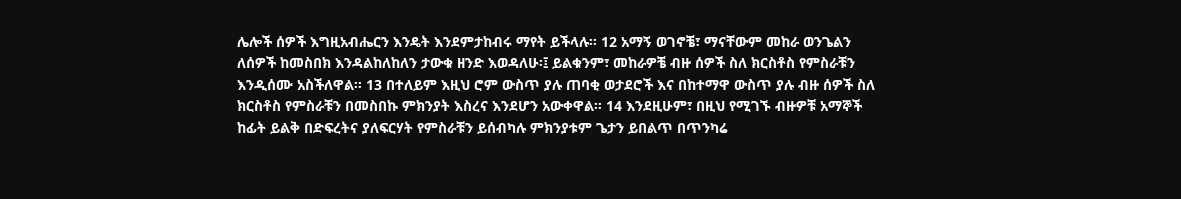ሌሎች ሰዎች እግዚአብሔርን እንዴት እንደምታከብሩ ማየት ይችላሉ፡፡ 12 አማኝ ወገኖቼ፣ ማናቸውም መከራ ወንጌልን ለሰዎች ከመስበክ እንዳልከለከለን ታውቁ ዘንድ እወዳለሁ፡፤ ይልቁንም፣ መከራዎቼ ብዙ ሰዎች ስለ ክርስቶስ የምስራቹን እንዲሰሙ አስችለዋል፡፡ 13 በተለይም እዚህ ሮም ውስጥ ያሉ ጠባቂ ወታደሮች እና በከተማዋ ውስጥ ያሉ ብዙ ሰዎች ስለ ክርስቶስ የምስራቹን በመስበኩ ምክንያት እስረና እንደሆን አውቀዋል፡፡ 14 እንደዚሁም፣ በዚህ የሚገኙ ብዙዎቹ አማኞች ከፊት ይልቅ በድፍረትና ያለፍርሃት የምስራቹን ይሰብካሉ ምክንያቱም ጌታን ይበልጥ በጥንካሬ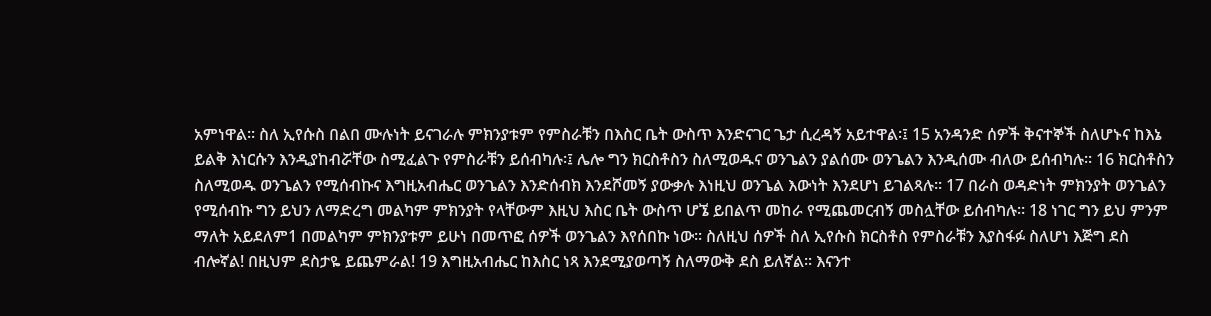አምነዋል፡፡ ስለ ኢየሱስ በልበ ሙሉነት ይናገራሉ ምክንያቱም የምስራቹን በእስር ቤት ውስጥ እንድናገር ጌታ ሲረዳኝ አይተዋል፡፤ 15 አንዳንድ ሰዎች ቅናተኞች ስለሆኑና ከእኔ ይልቅ እነርሱን እንዲያከብሯቸው ስሚፈልጉ የምስራቹን ይሰብካሉ፡፤ ሌሎ ግን ክርስቶስን ስለሚወዱና ወንጌልን ያልሰሙ ወንጌልን እንዲሰሙ ብለው ይሰብካሉ፡፡ 16 ክርስቶስን ስለሚወዱ ወንጌልን የሚሰብኩና እግዚአብሔር ወንጌልን እንድሰብክ እንደሾመኝ ያውቃሉ እነዚህ ወንጌል እውነት እንደሆነ ይገልጻሉ፡፡ 17 በራስ ወዳድነት ምክንያት ወንጌልን የሚሰብኩ ግን ይህን ለማድረግ መልካም ምክንያት የላቸውም እዚህ እስር ቤት ውስጥ ሆኜ ይበልጥ መከራ የሚጨመርብኝ መስሏቸው ይሰብካሉ፡፡ 18 ነገር ግን ይህ ምንም ማለት አይደለም1 በመልካም ምክንያቱም ይሁነ በመጥፎ ሰዎች ወንጌልን እየሰበኩ ነው፡፡ ስለዚህ ሰዎች ስለ ኢየሱስ ክርስቶስ የምስራቹን እያስፋፉ ስለሆነ እጅግ ደስ ብሎኛል! በዚህም ደስታዬ ይጨምራል! 19 እግዚአብሔር ከእስር ነጻ እንደሚያወጣኝ ስለማውቅ ደስ ይለኛል፡፡ እናንተ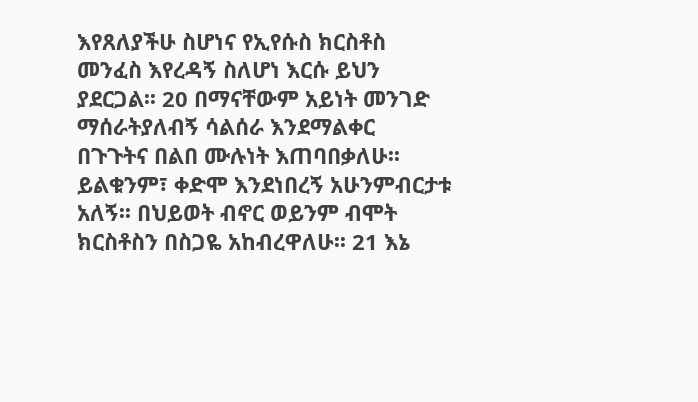እየጸለያችሁ ስሆነና የኢየሱስ ክርስቶስ መንፈስ እየረዳኝ ስለሆነ እርሱ ይህን ያደርጋል፡፡ 20 በማናቸውም አይነት መንገድ ማሰራትያለብኝ ሳልሰራ እንደማልቀር በጉጉትና በልበ ሙሉነት እጠባበቃለሁ፡፡ ይልቁንም፣ ቀድሞ እንደነበረኝ አሁንምብርታቱ አለኝ፡፡ በህይወት ብኖር ወይንም ብሞት ክርስቶስን በስጋዬ አከብረዋለሁ፡፡ 21 እኔ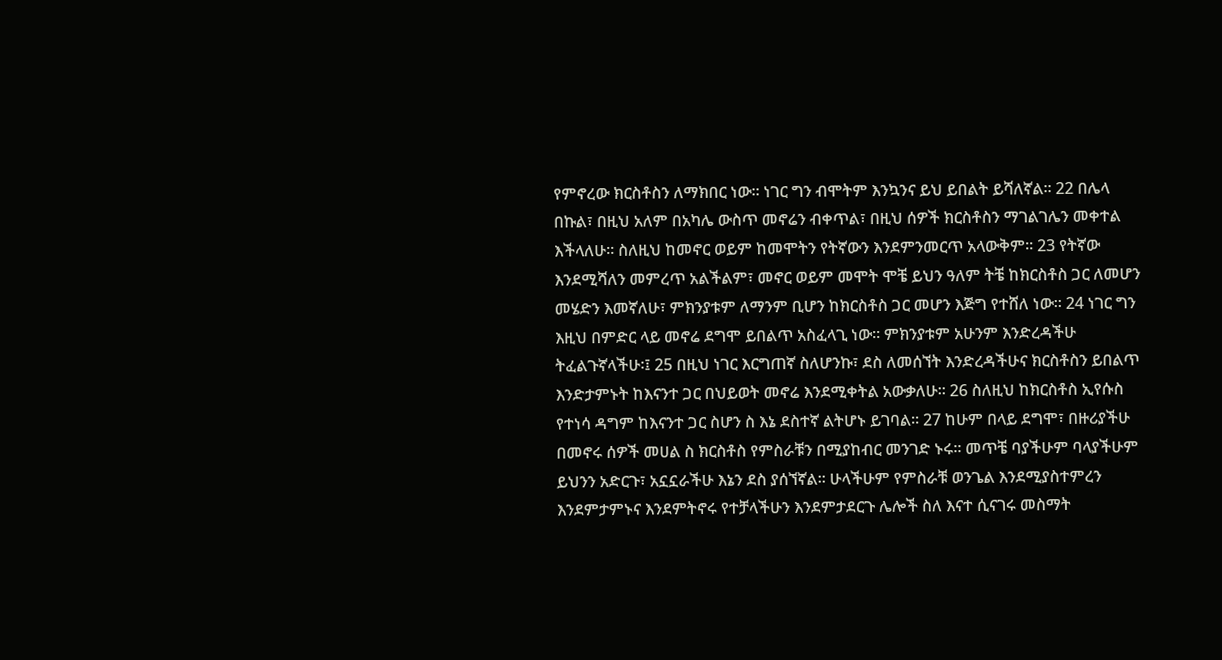የምኖረው ክርስቶስን ለማክበር ነው፡፡ ነገር ግን ብሞትም እንኳንና ይህ ይበልት ይሻለኛል፡፡ 22 በሌላ በኩል፣ በዚህ አለም በአካሌ ውስጥ መኖሬን ብቀጥል፣ በዚህ ሰዎች ክርስቶስን ማገልገሌን መቀተል እችላለሁ፡፡ ስለዚህ ከመኖር ወይም ከመሞትን የትኛውን እንደምንመርጥ አላውቅም፡፡ 23 የትኛው እንደሚሻለን መምረጥ አልችልም፣ መኖር ወይም መሞት ሞቼ ይህን ዓለም ትቼ ከክርስቶስ ጋር ለመሆን መሄድን እመኛለሁ፣ ምክንያቱም ለማንም ቢሆን ከክርስቶስ ጋር መሆን እጅግ የተሸለ ነው፡፡ 24 ነገር ግን እዚህ በምድር ላይ መኖሬ ደግሞ ይበልጥ አስፈላጊ ነው፡፡ ምክንያቱም አሁንም እንድረዳችሁ ትፈልጉኛላችሁ፡፤ 25 በዚህ ነገር እርግጠኛ ስለሆንኩ፣ ደስ ለመሰኘት እንድረዳችሁና ክርስቶስን ይበልጥ እንድታምኑት ከእናንተ ጋር በህይወት መኖሬ እንደሚቀትል አውቃለሁ፡፡ 26 ስለዚህ ከክርስቶስ ኢየሱስ የተነሳ ዳግም ከእናንተ ጋር ስሆን ስ እኔ ደስተኛ ልትሆኑ ይገባል፡፡ 27 ከሁም በላይ ደግሞ፣ በዙሪያችሁ በመኖሩ ሰዎች መሀል ስ ክርስቶስ የምስራቹን በሚያከብር መንገድ ኑሩ፡፡ መጥቼ ባያችሁም ባላያችሁም ይህንን አድርጉ፣ አኗኗራችሁ እኔን ደስ ያሰኘኛል፡፡ ሁላችሁም የምስራቹ ወንጌል እንደሚያስተምረን እንደምታምኑና እንደምትኖሩ የተቻላችሁን እንደምታደርጉ ሌሎች ስለ እናተ ሲናገሩ መስማት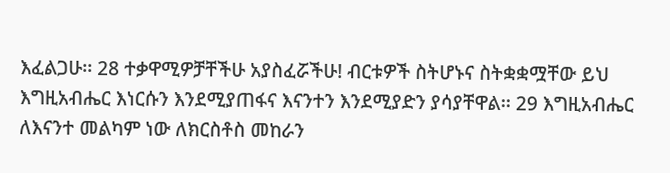እፈልጋሁ፡፡ 28 ተቃዋሚዎቻቸችሁ አያስፈሯችሁ! ብርቱዎች ስትሆኑና ስትቋቋሟቸው ይህ እግዚአብሔር እነርሱን እንደሚያጠፋና እናንተን እንደሚያድን ያሳያቸዋል፡፡ 29 እግዚአብሔር ለእናንተ መልካም ነው ለክርስቶስ መከራን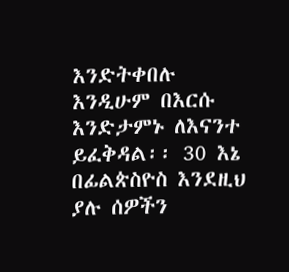እንድትቀበሉ እንዲሁም በእርሱ እንድታምኑ ለእናንተ ይፈቅዳል፡፡ 30 እኔ በፊልጵስዮስ እንደዚህ ያሉ ሰዎችን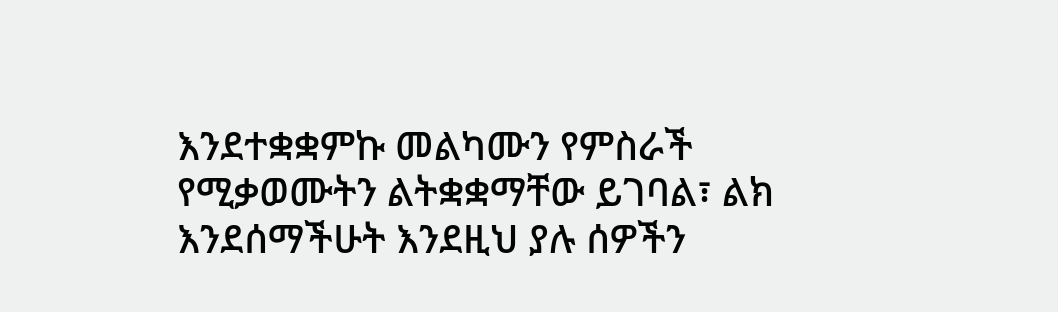እንደተቋቋምኩ መልካሙን የምስራች የሚቃወሙትን ልትቋቋማቸው ይገባል፣ ልክ እንደሰማችሁት እንደዚህ ያሉ ሰዎችን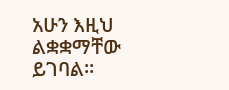አሁን እዚህ ልቋቋማቸው ይገባል፡፡